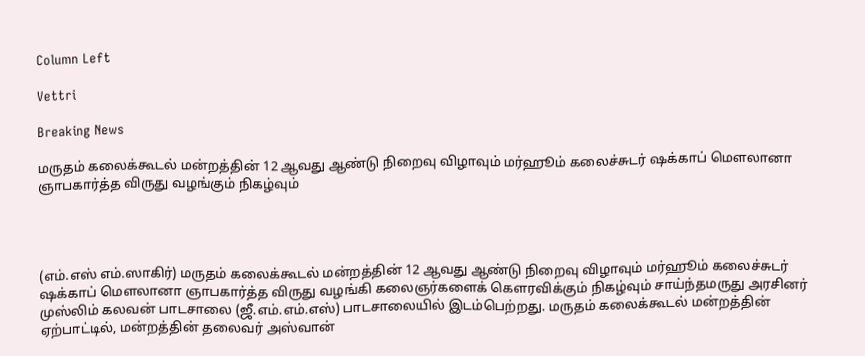Column Left

Vettri

Breaking News

மருதம் கலைக்கூடல் மன்றத்தின் 12 ஆவது ஆண்டு நிறைவு விழாவும் மர்ஹூம் கலைச்சுடர் ஷக்காப் மௌலானா ஞாபகார்த்த விருது வழங்கும் நிகழ்வும்




(எம்.எஸ் எம்.ஸாகிர்) மருதம் கலைக்கூடல் மன்றத்தின் 12 ஆவது ஆண்டு நிறைவு விழாவும் மர்ஹூம் கலைச்சுடர் ஷக்காப் மௌலானா ஞாபகார்த்த விருது வழங்கி கலைஞர்களைக் கௌரவிக்கும் நிகழ்வும் சாய்ந்தமருது அரசினர் முஸ்லிம் கலவன் பாடசாலை (ஜீ.எம்.எம்.எஸ்) பாடசாலையில் இடம்பெற்றது. மருதம் கலைக்கூடல் மன்றத்தின் ஏற்பாட்டில், மன்றத்தின் தலைவர் அஸ்வான்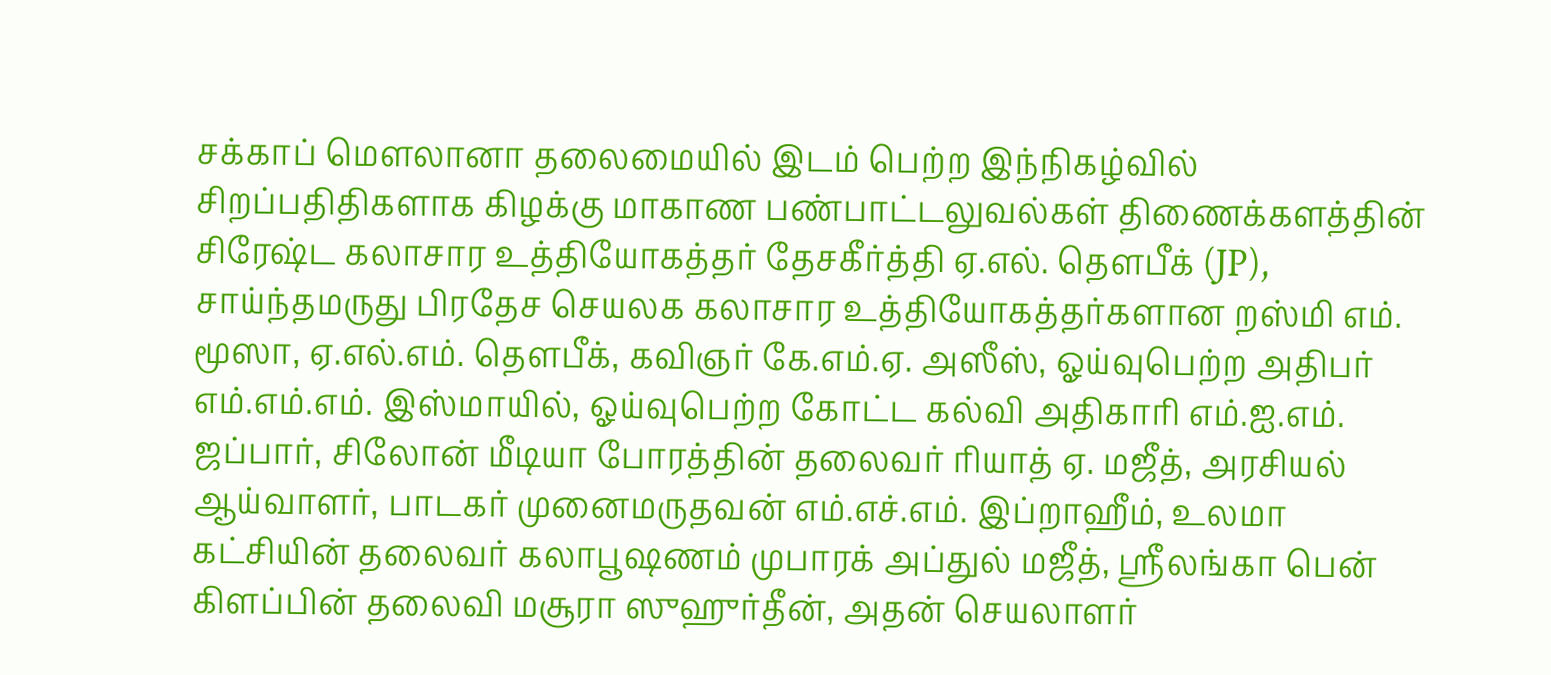சக்காப் மௌலானா தலைமையில் இடம் பெற்ற இந்நிகழ்வில் சிறப்பதிதிகளாக கிழக்கு மாகாண பண்பாட்டலுவல்கள் திணைக்களத்தின் சிரேஷ்ட கலாசார உத்தியோகத்தர் தேசகீர்த்தி ஏ.எல். தௌபீக் (JP), சாய்ந்தமருது பிரதேச செயலக கலாசார உத்தியோகத்தர்களான றஸ்மி எம். மூஸா, ஏ.எல்.எம். தௌபீக், கவிஞர் கே.எம்.ஏ. அஸீஸ், ஓய்வுபெற்ற அதிபர் எம்.எம்.எம். இஸ்மாயில், ஓய்வுபெற்ற கோட்ட கல்வி அதிகாரி எம்.ஐ.எம். ஜப்பார், சிலோன் மீடியா போரத்தின் தலைவர் ரியாத் ஏ. மஜீத், அரசியல் ஆய்வாளர், பாடகர் முனைமருதவன் எம்.எச்.எம். இப்றாஹீம், உலமா கட்சியின் தலைவர் கலாபூஷணம் முபாரக் அப்துல் மஜீத், ஸ்ரீலங்கா பென் கிளப்பின் தலைவி மசூரா ஸுஹுர்தீன், அதன் செயலாளர்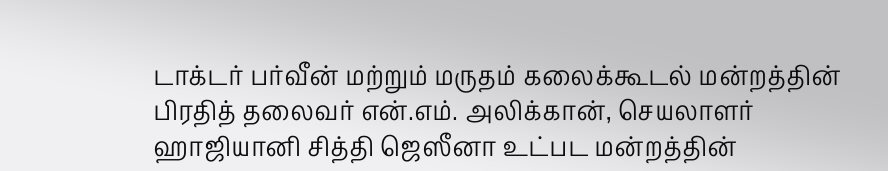டாக்டர் பர்வீன் மற்றும் மருதம் கலைக்கூடல் மன்றத்தின் பிரதித் தலைவர் என்.எம். அலிக்கான், செயலாளர் ஹாஜியானி சித்தி ஜெஸீனா உட்பட மன்றத்தின்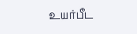உயர்பீட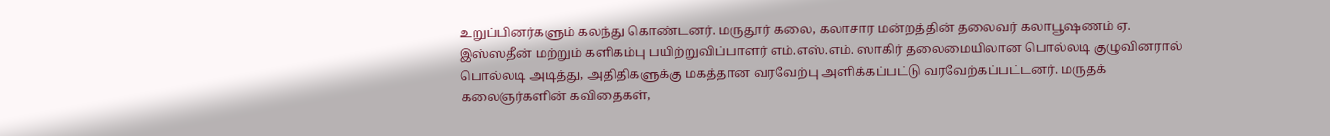உறுப்பினர்களும் கலந்து கொண்டனர். மருதூர் கலை, கலாசார மன்றத்தின் தலைவர் கலாபூஷணம் ஏ. இஸ்ஸதீன் மற்றும் களிகம்பு பயிற்றுவிப்பாளர் எம்.எஸ்.எம். ஸாகிர் தலைமையிலான பொல்லடி குழுவினரால் பொல்லடி அடித்து, அதிதிகளுக்கு மகத்தான வரவேற்பு அளிக்கப்பட்டு வரவேற்கப்பட்டனர். மருதக் கலைஞர்களின் கவிதைகள்,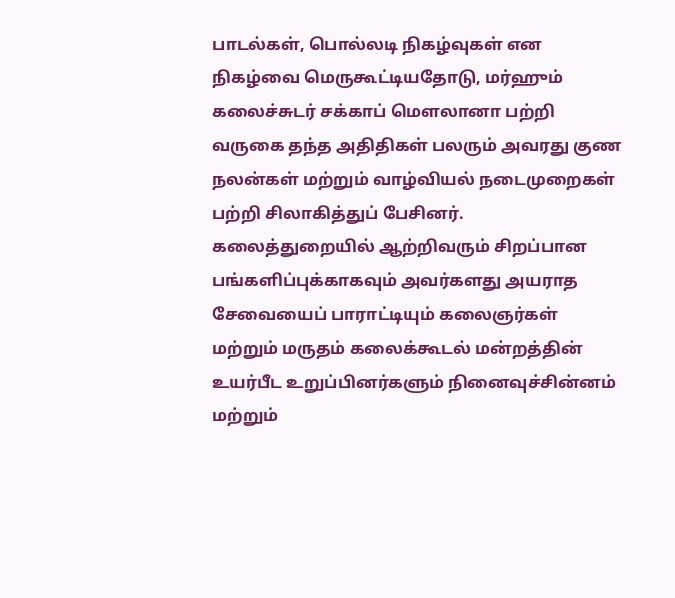பாடல்கள், பொல்லடி நிகழ்வுகள் என நிகழ்வை மெருகூட்டியதோடு, மர்ஹும் கலைச்சுடர் சக்காப் மௌலானா பற்றி வருகை தந்த அதிதிகள் பலரும் அவரது குண நலன்கள் மற்றும் வாழ்வியல் நடைமுறைகள் பற்றி சிலாகித்துப் பேசினர். கலைத்துறையில் ஆற்றிவரும் சிறப்பான பங்களிப்புக்காகவும் அவர்களது அயராத சேவையைப் பாராட்டியும் கலைஞர்கள் மற்றும் மருதம் கலைக்கூடல் மன்றத்தின் உயர்பீட உறுப்பினர்களும் நினைவுச்சின்னம் மற்றும்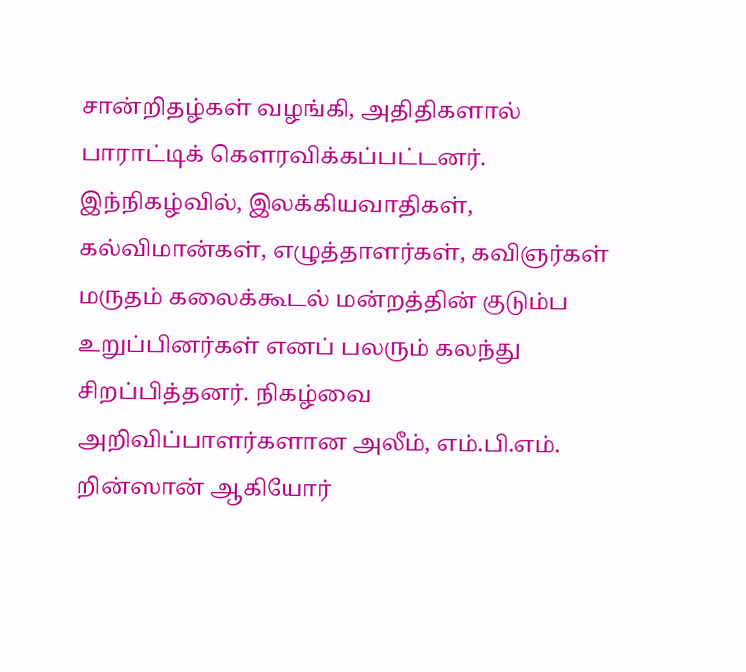சான்றிதழ்கள் வழங்கி, அதிதிகளால் பாராட்டிக் கௌரவிக்கப்பட்டனர். இந்நிகழ்வில், இலக்கியவாதிகள், கல்விமான்கள், எழுத்தாளர்கள், கவிஞர்கள் மருதம் கலைக்கூடல் மன்றத்தின் குடும்ப உறுப்பினர்கள் எனப் பலரும் கலந்து சிறப்பித்தனர். நிகழ்வை அறிவிப்பாளர்களான அலீம், எம்.பி.எம். றின்ஸான் ஆகியோர்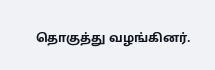தொகுத்து வழங்கினர்.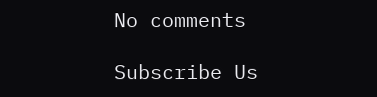No comments

Subscribe Us